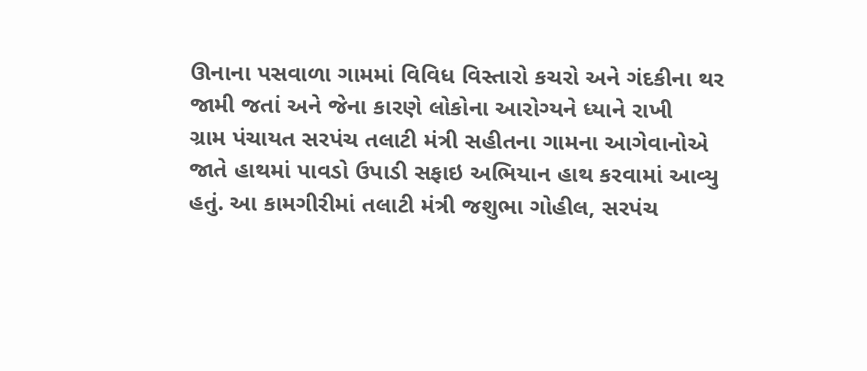ઊનાના પસવાળા ગામમાં વિવિધ વિસ્તારો કચરો અને ગંદકીના થર જામી જતાં અને જેના કારણે લોકોના આરોગ્યને ધ્યાને રાખી
ગ્રામ પંચાયત સરપંચ તલાટી મંત્રી સહીતના ગામના આગેવાનોએ જાતે હાથમાં પાવડો ઉપાડી સફાઇ અભિયાન હાથ કરવામાં આવ્યુ
હતું. આ કામગીરીમાં તલાટી મંત્રી જશુભા ગોહીલ, સરપંચ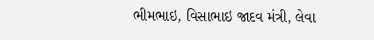ભીમભાઇ, વિસાભાઇ જાદવ મંત્રી, લેવા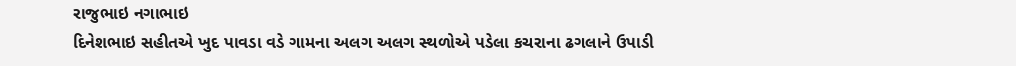રાજુભાઇ નગાભાઇ
દિનેશભાઇ સહીતએ ખુદ પાવડા વડે ગામના અલગ અલગ સ્થળોએ પડેલા કચરાના ઢગલાને ઉપાડી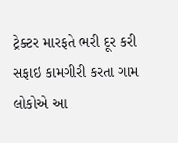ટ્રેક્ટર મારફતે ભરી દૂર કરી
સફાઇ કામગીરી કરતા ગામ લોકોએ આ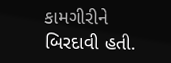કામગીરીને બિરદાવી હતી.